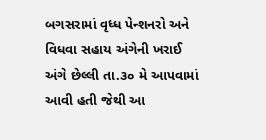બગસરામાં વૃધ્ધ પેન્શનરો અને વિધવા સહાય અંગેની ખરાઈ અંગે છેલ્લી તા.૩૦ મે આપવામાં આવી હતી જેથી આ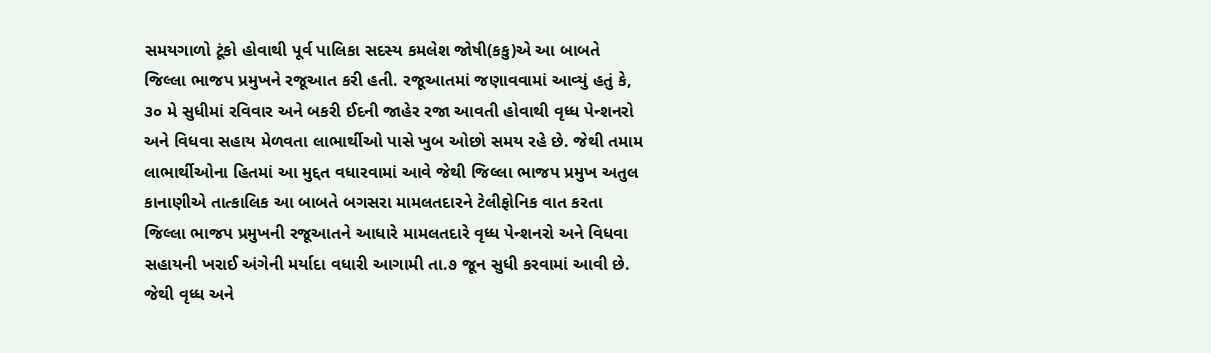સમયગાળો ટૂંકો હોવાથી પૂર્વ પાલિકા સદસ્ય કમલેશ જોષી(કકુ)એ આ બાબતે જિલ્લા ભાજપ પ્રમુખને રજૂઆત કરી હતી. રજૂઆતમાં જણાવવામાં આવ્યું હતું કે, ૩૦ મે સુધીમાં રવિવાર અને બકરી ઈદની જાહેર રજા આવતી હોવાથી વૃધ્ધ પેન્શનરો અને વિધવા સહાય મેળવતા લાભાર્થીઓ પાસે ખુબ ઓછો સમય રહે છે. જેથી તમામ લાભાર્થીઓના હિતમાં આ મુદ્દત વધારવામાં આવે જેથી જિલ્લા ભાજપ પ્રમુખ અતુલ કાનાણીએ તાત્કાલિક આ બાબતે બગસરા મામલતદારને ટેલીફોનિક વાત કરતા જિલ્લા ભાજપ પ્રમુખની રજૂઆતને આધારે મામલતદારે વૃધ્ધ પેન્શનરો અને વિધવા સહાયની ખરાઈ અંગેની મર્યાદા વધારી આગામી તા.૭ જૂન સુધી કરવામાં આવી છે. જેથી વૃધ્ધ અને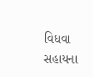વિધવા સહાયના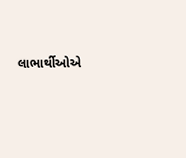લાભાર્થીઓએ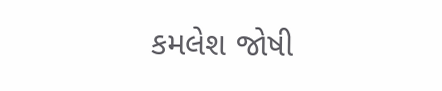કમલેશ જોષી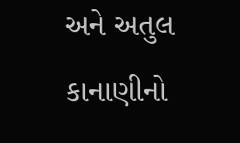અને અતુલ કાનાણીનો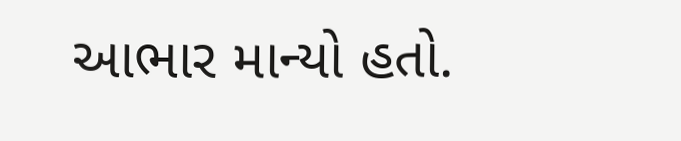આભાર માન્યો હતો.